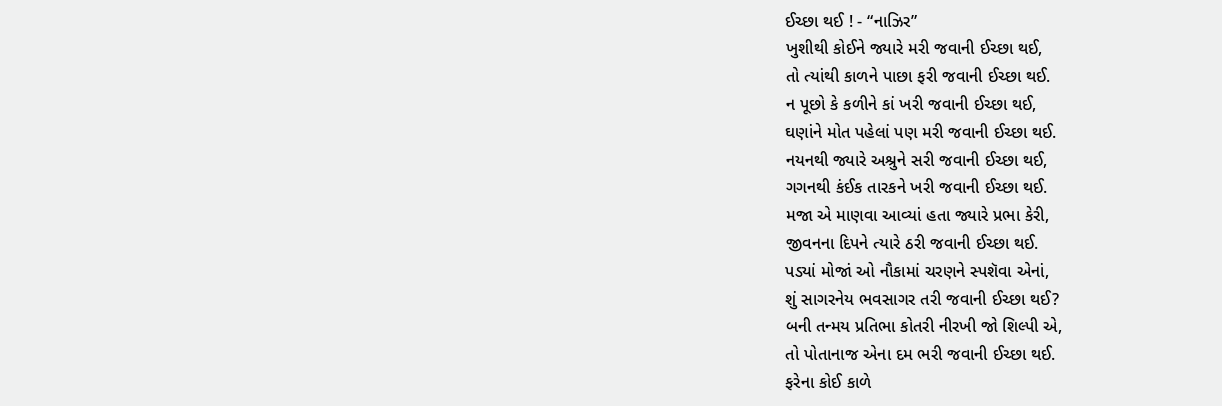ઈચ્છા થઈ ! - “નાઝિર”
ખુશીથી કોઈને જ્યારે મરી જવાની ઈચ્છા થઈ,
તો ત્યાંથી કાળને પાછા ફરી જવાની ઈચ્છા થઈ.
ન પૂછો કે કળીને કાં ખરી જવાની ઈચ્છા થઈ,
ઘણાંને મોત પહેલાં પણ મરી જવાની ઈચ્છા થઈ.
નયનથી જ્યારે અશ્રુને સરી જવાની ઈચ્છા થઈ,
ગગનથી કંઈક તારકને ખરી જવાની ઈચ્છા થઈ.
મજા એ માણવા આવ્યાં હતા જ્યારે પ્રભા કેરી,
જીવનના દિપને ત્યારે ઠરી જવાની ઈચ્છા થઈ.
પડ્યાં મોજાં ઓ નૌકામાં ચરણને સ્પશૅવા એનાં,
શું સાગરનેય ભવસાગર તરી જવાની ઈચ્છા થઈ?
બની તન્મય પ્રતિભા કોતરી નીરખી જો શિલ્પી એ,
તો પોતાનાજ એના દમ ભરી જવાની ઈચ્છા થઈ.
ફરેના કોઈ કાળે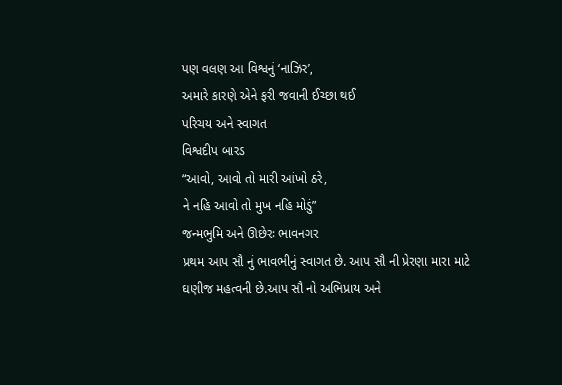પણ વલણ આ વિશ્વનું ‘નાઝિર’,
અમારે કારણે એને ફરી જવાની ઈચ્છા થઈ
પરિચય અને સ્વાગત
વિશ્વદીપ બારડ
“આવો, આવો તો મારી આંખો ઠરે,
ને નહિ આવો તો મુખ નહિ મોડું”
જન્મભુમિ અને ઊછેરઃ ભાવનગર
પ્રથમ આપ સૌ નું ભાવભીનું સ્વાગત છે. આપ સૌ ની પ્રેરણા મારા માટે ઘણીજ મહત્વની છે.આપ સૌ નો અભિપ્રાય અને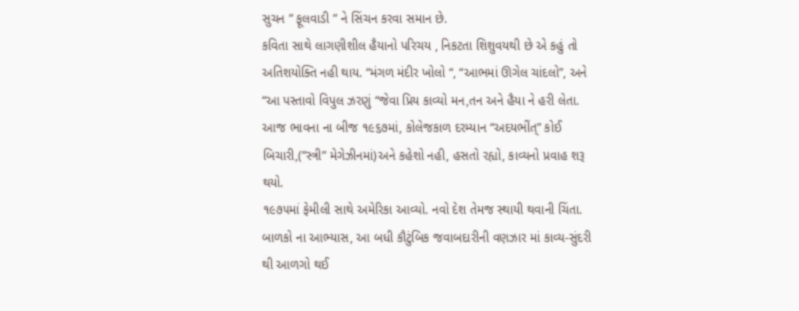સુચન ” ફૂલવાડી ” ને સિંચન કરવા સમાન છે.
કવિતા સાથે લાગણીશીલ હૈયાનો પરિચય , નિકટતા શિશુવયથી છે એ કહું તો અતિશયોક્તિ નહી થાય. “મંગળ મંદીર ખોલો “, “આભમાં ઊગેલ ચાંદલો”, અને “આ પસ્તાવો વિપુલ ઝરણું “જેવા પ્રિય કાવ્યો મન,તન અને હૈયા ને હરી લેતા.
આજ ભાવના ના બીજ ૧૯૬૭માં, કોલેજકાળ દરમ્યાન “અદયભીંત્” કોઈ બિચારી,(”સ્ત્રી” મેગેઝીનમાં)અને કહેશો નહી, હસતો રહ્યો, કાવ્યનો પ્રવાહ શરૂ થયો.
૧૯૭૫માં ફેમીલી સાથે અમેરિકા આવ્યો. નવો દેશ તેમજ સ્થાયી થવાની ચિંતા. બાળકો ના આભ્યાસ, આ બધી કૌટુંબિક જવાબદારીની વણઝાર માં કાવ્ય-સુંદરી થી આળગો થઈ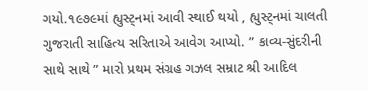ગયો.૧૯૭૯માં હ્યુસ્ટ્નમાં આવી સ્થાઈ થયો , હ્યુસ્ટ્નમાં ચાલતી ગુજરાતી સાહિત્ય સરિતાએ આવેગ આપ્યો. ” કાવ્ય-સુંદરીની સાથે સાથે ” મારો પ્રથમ સંગ્રહ ગઝલ સમ્રાટ શ્રી આદિલ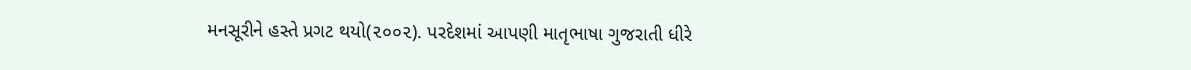મનસૂરીને હસ્તે પ્રગટ થયો(૨૦૦૨). પરદેશમાં આપણી માતૃભાષા ગુજરાતી ધીરે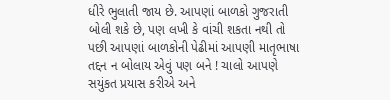ધીરે ભુલાતી જાય છે. આપણાં બાળકો ગુજરાતી બોલી શકે છે, પણ લખી કે વાંચી શકતા નથી તો પછી આપણાં બાળકોની પેઢીમાં આપણી માતૃભાષા તદ્દન ન બોલાય એવું પણ બને ! ચાલો આપણે સયુંકત પ્રયાસ કરીએ અને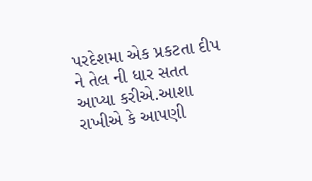પરદેશમા એક પ્રકટતા દીપ ને તેલ ની ધાર સતત આપ્યા કરીએ.આશા રાખીએ કે આપણી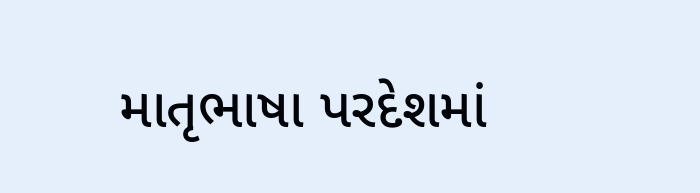માતૃભાષા પરદેશમાં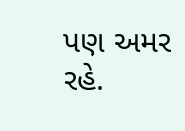પણ અમર રહે.